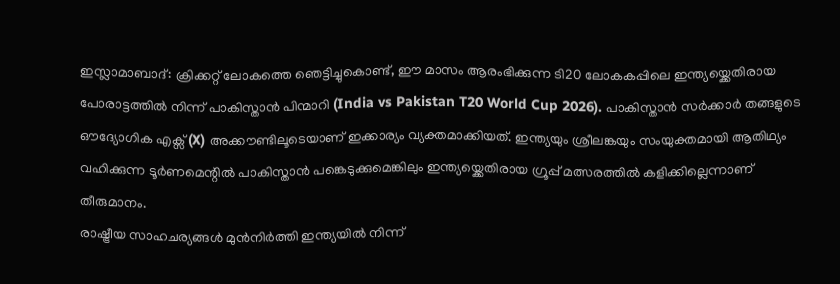ഇസ്ലാമാബാദ്: ക്രിക്കറ്റ് ലോകത്തെ ഞെട്ടിച്ചുകൊണ്ട്, ഈ മാസം ആരംഭിക്കുന്ന ടി20 ലോകകപ്പിലെ ഇന്ത്യയ്ക്കെതിരായ പോരാട്ടത്തിൽ നിന്ന് പാകിസ്താൻ പിന്മാറി (India vs Pakistan T20 World Cup 2026). പാകിസ്താൻ സർക്കാർ തങ്ങളുടെ ഔദ്യോഗിക എക്സ് (X) അക്കൗണ്ടിലൂടെയാണ് ഇക്കാര്യം വ്യക്തമാക്കിയത്. ഇന്ത്യയും ശ്രീലങ്കയും സംയുക്തമായി ആതിഥ്യം വഹിക്കുന്ന ടൂർണമെന്റിൽ പാകിസ്താൻ പങ്കെടുക്കുമെങ്കിലും ഇന്ത്യയ്ക്കെതിരായ ഗ്രൂപ്പ് മത്സരത്തിൽ കളിക്കില്ലെന്നാണ് തീരുമാനം.
രാഷ്ട്രീയ സാഹചര്യങ്ങൾ മുൻനിർത്തി ഇന്ത്യയിൽ നിന്ന്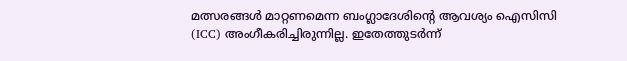മത്സരങ്ങൾ മാറ്റണമെന്ന ബംഗ്ലാദേശിന്റെ ആവശ്യം ഐസിസി (ICC) അംഗീകരിച്ചിരുന്നില്ല. ഇതേത്തുടർന്ന്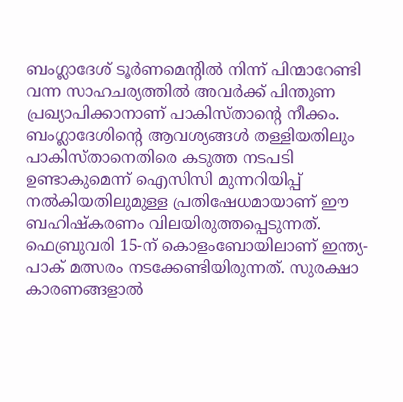ബംഗ്ലാദേശ് ടൂർണമെന്റിൽ നിന്ന് പിന്മാറേണ്ടി വന്ന സാഹചര്യത്തിൽ അവർക്ക് പിന്തുണ പ്രഖ്യാപിക്കാനാണ് പാകിസ്താന്റെ നീക്കം.
ബംഗ്ലാദേശിന്റെ ആവശ്യങ്ങൾ തള്ളിയതിലും പാകിസ്താനെതിരെ കടുത്ത നടപടി ഉണ്ടാകുമെന്ന് ഐസിസി മുന്നറിയിപ്പ് നൽകിയതിലുമുള്ള പ്രതിഷേധമായാണ് ഈ ബഹിഷ്കരണം വിലയിരുത്തപ്പെടുന്നത്.
ഫെബ്രുവരി 15-ന് കൊളംബോയിലാണ് ഇന്ത്യ-പാക് മത്സരം നടക്കേണ്ടിയിരുന്നത്. സുരക്ഷാ കാരണങ്ങളാൽ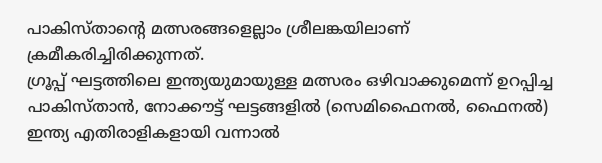പാകിസ്താന്റെ മത്സരങ്ങളെല്ലാം ശ്രീലങ്കയിലാണ് ക്രമീകരിച്ചിരിക്കുന്നത്.
ഗ്രൂപ്പ് ഘട്ടത്തിലെ ഇന്ത്യയുമായുള്ള മത്സരം ഒഴിവാക്കുമെന്ന് ഉറപ്പിച്ച പാകിസ്താൻ, നോക്കൗട്ട് ഘട്ടങ്ങളിൽ (സെമിഫൈനൽ, ഫൈനൽ) ഇന്ത്യ എതിരാളികളായി വന്നാൽ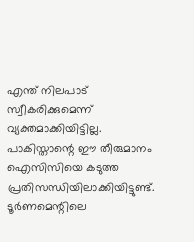എന്ത് നിലപാട് സ്വീകരിക്കുമെന്ന് വ്യക്തമാക്കിയിട്ടില്ല.
പാകിസ്താന്റെ ഈ തീരുമാനം ഐസിസിയെ കടുത്ത പ്രതിസന്ധിയിലാക്കിയിട്ടുണ്ട്. ടൂർണമെന്റിലെ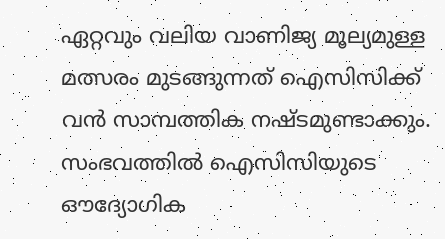ഏറ്റവും വലിയ വാണിജ്യ മൂല്യമുള്ള മത്സരം മുടങ്ങുന്നത് ഐസിസിക്ക് വൻ സാമ്പത്തിക നഷ്ടമുണ്ടാക്കും. സംഭവത്തിൽ ഐസിസിയുടെ ഔദ്യോഗിക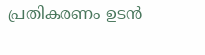പ്രതികരണം ഉടൻ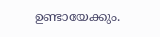ഉണ്ടായേക്കും.